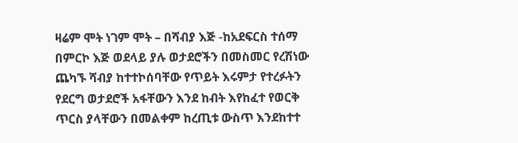ዛሬም ሞት ነገም ሞት – በሻብያ እጅ -ከአደፍርስ ተሰማ
በምርኮ እጅ ወደላይ ያሉ ወታደሮችን በመስመር የረሽነው ጨካኙ ሻብያ ከተተኮሰባቸው የጥይት እሩምታ የተረፉትን የደርግ ወታደሮች አፋቸውን እንደ ከብት እየከፈተ የወርቅ ጥርስ ያላቸውን በመልቀም ከረጢቱ ውስጥ እንደከተተ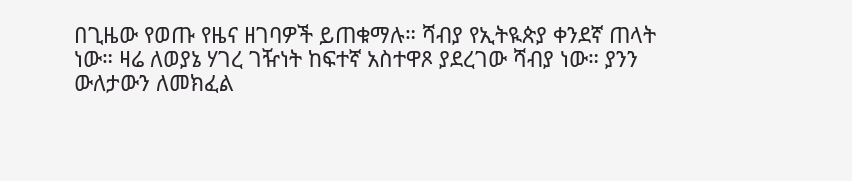በጊዜው የወጡ የዜና ዘገባዎች ይጠቁማሉ። ሻብያ የኢትዪጵያ ቀንደኛ ጠላት ነው። ዛሬ ለወያኔ ሃገረ ገዥነት ከፍተኛ አስተዋጾ ያደረገው ሻብያ ነው። ያንን ውለታውን ለመክፈል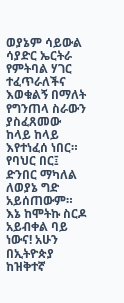ወያኔም ሳይውል ሳያድር ኤርትራ የምትባል ሃገር ተፈጥራለችና እወቁልኝ በማለት የግንጠላ ስራውን ያስፈጸመው ከላይ ከላይ እየተነፈሰ ነበር። የባህር በር፤ ድንበር ማካለል ለወያኔ ግድ አይሰጠውም። እኔ ከሞትኩ ስርዶ አይብቀል ባይ ነውና! አሁን በኢትዮጵያ ከዝቅተኛ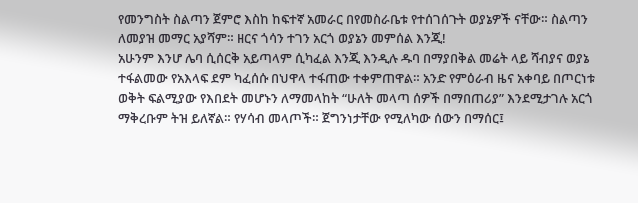የመንግስት ስልጣን ጀምሮ እስከ ከፍተኛ አመራር በየመስራቤቱ የተሰገሰጉት ወያኔዎች ናቸው። ስልጣን ለመያዝ መማር አያሻም። ዘርና ጎሳን ተገን አርጎ ወያኔን መምሰል እንጂ!
አሁንም እንሆ ሌባ ሲሰርቅ አይጣላም ሲካፈል እንጂ እንዲሉ ዱባ በማያበቅል መሬት ላይ ሻብያና ወያኔ ተፋልመው የአእላፍ ደም ካፈሰሱ በህዋላ ተፋጠው ተቀምጠዋል። አንድ የምዕራብ ዜና አቀባይ በጦርነቱ ወቅት ፍልሚያው የእበደት መሆኑን ለማመላከት “ሁለት መላጣ ሰዎች በማበጠሪያ” እንደሚታገሉ አርጎ ማቅረቡም ትዝ ይለኛል። የሃሳብ መላጦች። ጀግንነታቸው የሚለካው ሰውን በማሰር፤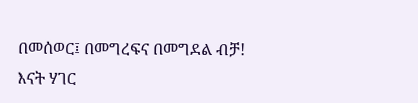በመሰወር፤ በመግረፍና በመግደል ብቻ!
እናት ሃገር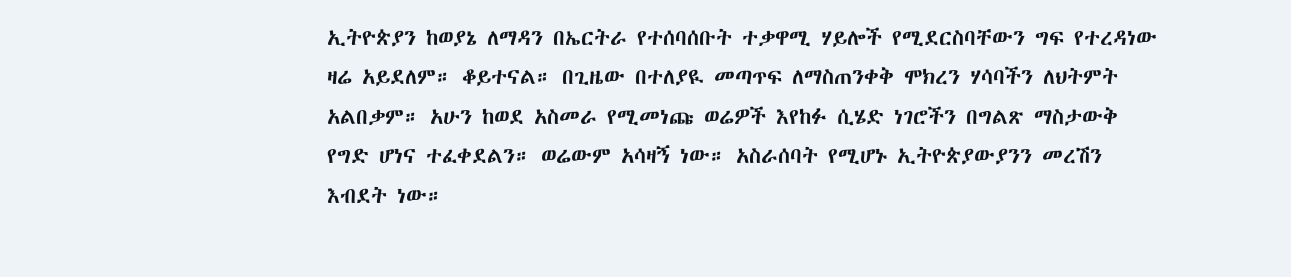ኢትዮጵያን ከወያኔ ለማዳን በኤርትራ የተሰባሰቡት ተቃዋሚ ሃይሎች የሚደርስባቸውን ግፍ የተረዳነው ዛሬ አይደለም። ቆይተናል። በጊዜው በተለያዪ መጣጥፍ ለማስጠንቀቅ ሞክረን ሃሳባችን ለህትምት አልበቃም። አሁን ከወደ አስመራ የሚመነጩ ወሬዎች እየከፉ ሲሄድ ነገሮችን በግልጽ ማስታውቅ የግድ ሆነና ተፈቀደልን። ወሬውም አሳዛኝ ነው። አስራሰባት የሚሆኑ ኢትዮጵያውያንን መረሽን እብደት ነው።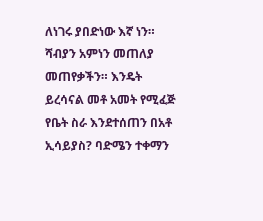ለነገሩ ያበድነው እኛ ነን። ሻብያን አምነን መጠለያ መጠየቃችን። እንዴት ይረሳናል መቶ አመት የሚፈጅ የቤት ስራ እንደተሰጠን በአቶ ኢሳይያስ? ባድሜን ተቀማን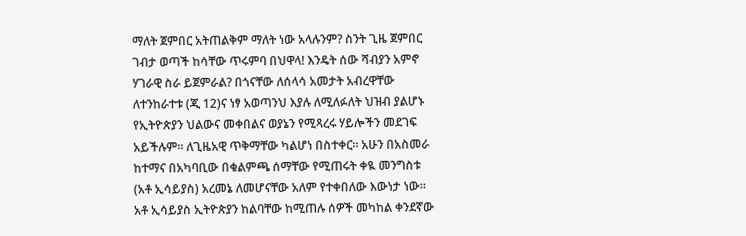ማለት ጀምበር አትጠልቅም ማለት ነው አላሉንም? ስንት ጊዜ ጀምበር ገብታ ወጣች ከሳቸው ጥሩምባ በህዋላ! እንዴት ሰው ሻብያን አምኖ ሃገራዊ ስራ ይጀምራል? በጎናቸው ለሰላሳ አመታት አብረዋቸው ለተንከራተቱ (ጂ 12)ና ነፃ አወጣንህ እያሉ ለሚለፉለት ህዝብ ያልሆኑ የኢትዮጵያን ህልውና መቀበልና ወያኔን የሚጻረሩ ሃይሎችን መደገፍ አይችሉም። ለጊዜአዊ ጥቅማቸው ካልሆነ በስተቀር። አሁን በአስመራ ከተማና በአካባቢው በቁልምጫ ሰማቸው የሚጠሩት ቀዪ መንግስቱ (አቶ ኢሳይያስ) አረመኔ ለመሆናቸው አለም የተቀበለው እውነታ ነው።
አቶ ኢሳይያስ ኢትዮጵያን ከልባቸው ከሚጠሉ ሰዎች መካከል ቀንደኛው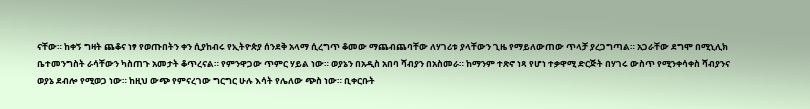ናቸው። ከቀኝ ግዛት ጨቆና ነፃ የወጡበትን ቀን ሲያከብሩ የኢትዮጵያ ሰንደቅ አላማ ሲረግጥ ቆመው ማጨብጨባቸው ለሃገሪቱ ያላቸውን ጊዜ የማይለውጠው ጥላቻ ያረጋግጣል። አጋራቸው ደግሞ በሚኒሊክ ቤተመንግስት ራሳቸውን ካስጠጉ አመታት ቆጥረናል። የምንዋጋው ጥምር ሃይል ነው። ወያኔን በአዲስ አበባ ሻብያን በአስመራ። ከማንም ተጽኖ ነጻ የሆነ ተቃዋሚ ድርጅት በሃገሩ ውስጥ የሚንቀሳቀስ ሻብያንና ወያኔ ደብሎ የሚወጋ ነው። ከዚህ ውጭ የምናረገው ግርግር ሁሉ እሳት የሌለው ጭስ ነው። ቢቀርቡት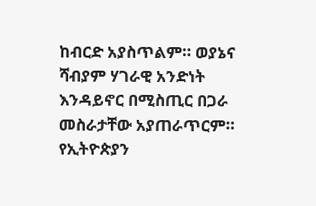ከብርድ አያስጥልም። ወያኔና ሻብያም ሃገራዊ አንድነት እንዳይኖር በሚስጢር በጋራ መስራታቸው አያጠራጥርም። የኢትዮጵያን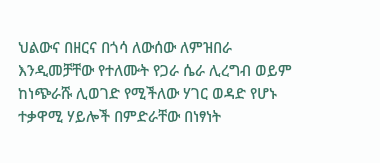ህልውና በዘርና በጎሳ ለውሰው ለምዝበራ እንዲመቻቸው የተለሙት የጋራ ሴራ ሊረግብ ወይም ከነጭራሹ ሊወገድ የሚችለው ሃገር ወዳድ የሆኑ ተቃዋሚ ሃይሎች በምድራቸው በነፃነት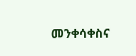መንቀሳቀስና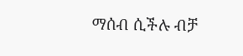ማሰብ ሲችሉ ብቻ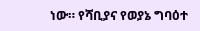ነው። የሻቢያና የወያኔ ግባዕተ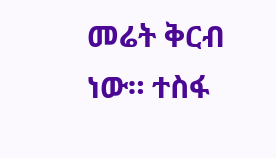መሬት ቅርብ ነው። ተስፋ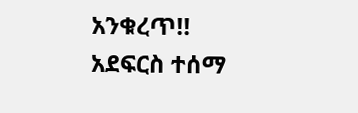አንቁረጥ!!
አደፍርስ ተሰማ